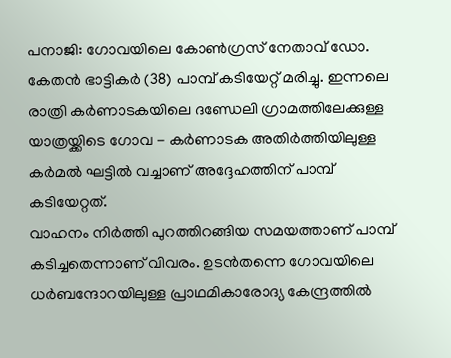പനാജി: ഗോവയിലെ കോൺഗ്രസ് നേതാവ് ഡോ. കേതൻ ഭാട്ടികർ (38) പാമ്പ് കടിയേറ്റ് മരിച്ചു. ഇന്നലെ രാത്രി കർണാടകയിലെ ദണ്ഡേലി ഗ്രാമത്തിലേക്കുള്ള യാത്രയ്ക്കിടെ ഗോവ - കർണാടക അതിർത്തിയിലുള്ള കർമൽ ഘട്ടിൽ വച്ചാണ് അദ്ദേഹത്തിന് പാമ്പ് കടിയേറ്റത്.
വാഹനം നിർത്തി പുറത്തിറങ്ങിയ സമയത്താണ് പാമ്പ് കടിച്ചതെന്നാണ് വിവരം. ഉടൻതന്നെ ഗോവയിലെ ധർബന്ദോറയിലുള്ള പ്രാഥമികാരോദ്യ കേന്ദ്രത്തിൽ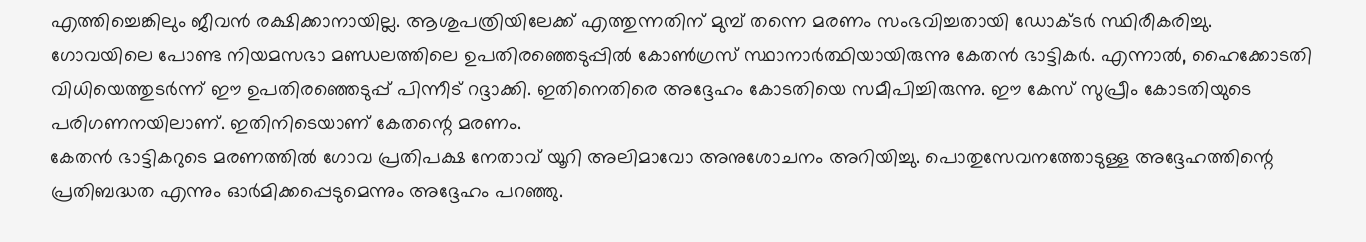എത്തിച്ചെങ്കിലും ജീവൻ രക്ഷിക്കാനായില്ല. ആശുപത്രിയിലേക്ക് എത്തുന്നതിന് മുമ്പ് തന്നെ മരണം സംഭവിച്ചതായി ഡോക്ടർ സ്ഥിരീകരിച്ചു.
ഗോവയിലെ പോണ്ട നിയമസഭാ മണ്ഡലത്തിലെ ഉപതിരഞ്ഞെടുപ്പിൽ കോൺഗ്രസ് സ്ഥാനാർത്ഥിയായിരുന്നു കേതൻ ഭാട്ടികർ. എന്നാൽ, ഹൈക്കോടതി വിധിയെത്തുടർന്ന് ഈ ഉപതിരഞ്ഞെടുപ്പ് പിന്നീട് റദ്ദാക്കി. ഇതിനെതിരെ അദ്ദേഹം കോടതിയെ സമീപിച്ചിരുന്നു. ഈ കേസ് സുപ്രീം കോടതിയുടെ പരിഗണനയിലാണ്. ഇതിനിടെയാണ് കേതന്റെ മരണം.
കേതൻ ഭാട്ടികറുടെ മരണത്തിൽ ഗോവ പ്രതിപക്ഷ നേതാവ് യൂറി അലിമാവോ അനുശോചനം അറിയിച്ചു. പൊതുസേവനത്തോടുള്ള അദ്ദേഹത്തിന്റെ പ്രതിബദ്ധത എന്നും ഓർമിക്കപ്പെടുമെന്നും അദ്ദേഹം പറഞ്ഞു.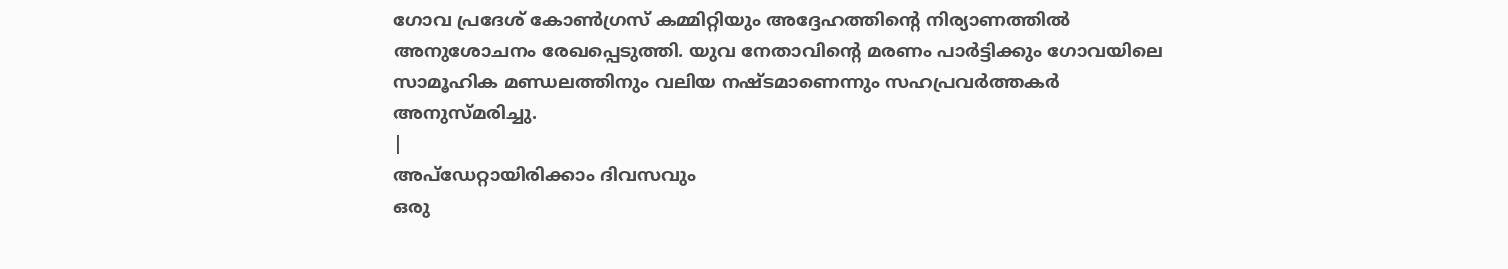ഗോവ പ്രദേശ് കോൺഗ്രസ് കമ്മിറ്റിയും അദ്ദേഹത്തിന്റെ നിര്യാണത്തിൽ അനുശോചനം രേഖപ്പെടുത്തി. യുവ നേതാവിന്റെ മരണം പാർട്ടിക്കും ഗോവയിലെ സാമൂഹിക മണ്ഡലത്തിനും വലിയ നഷ്ടമാണെന്നും സഹപ്രവർത്തകർ അനുസ്മരിച്ചു.
|
അപ്ഡേറ്റായിരിക്കാം ദിവസവും
ഒരു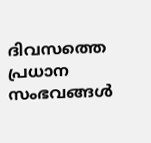ദിവസത്തെ പ്രധാന സംഭവങ്ങൾ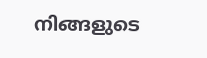നിങ്ങളുടെ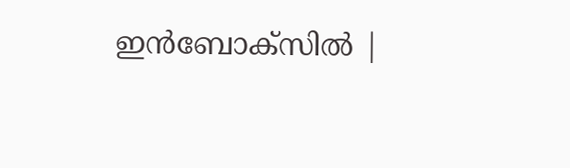ഇൻബോക്സിൽ |